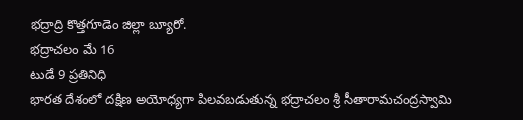భద్రాద్రి కొత్తగూడెం జిల్లా బ్యూరో.
భద్రాచలం మే 16
టుడే 9 ప్రతినిధి
భారత దేశంలో దక్షిణ అయోధ్యగా పిలవబడుతున్న భద్రాచలం శ్రీ సీతారామచంద్రస్వామి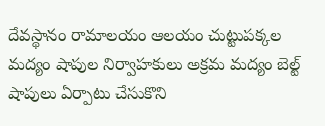దేవస్థానం రామాలయం ఆలయం చుట్టుపక్కల మద్యం షాపుల నిర్వాహకులు అక్రమ మద్యం బెల్ట్ షాపులు ఏర్పాటు చేసుకొని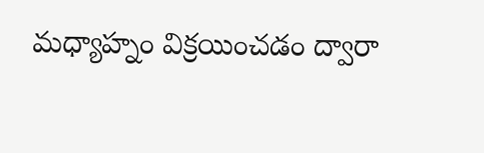మధ్యాహ్నం విక్రయించడం ద్వారా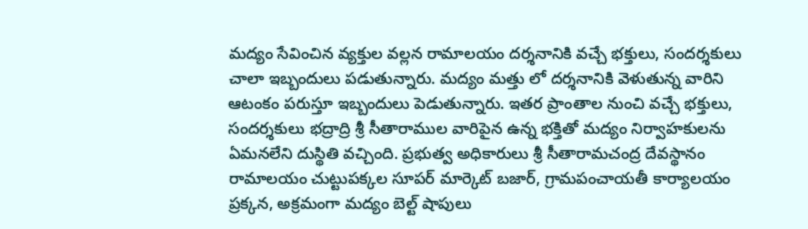మద్యం సేవించిన వ్యక్తుల వల్లన రామాలయం దర్శనానికి వచ్చే భక్తులు, సందర్శకులు చాలా ఇబ్బందులు పడుతున్నారు. మద్యం మత్తు లో దర్శనానికి వెళుతున్న వారిని ఆటంకం పరుస్తూ ఇబ్బందులు పెడుతున్నారు. ఇతర ప్రాంతాల నుంచి వచ్చే భక్తులు, సందర్శకులు భద్రాద్రి శ్రీ సీతారాముల వారిపైన ఉన్న భక్తితో మద్యం నిర్వాహకులను ఏమనలేని దుస్థితి వచ్చింది. ప్రభుత్వ అధికారులు శ్రీ సీతారామచంద్ర దేవస్థానం రామాలయం చుట్టుపక్కల సూపర్ మార్కెట్ బజార్, గ్రామపంచాయతీ కార్యాలయం ప్రక్కన, అక్రమంగా మద్యం బెల్ట్ షాపులు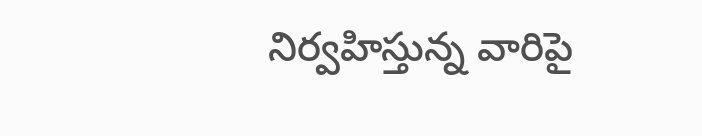నిర్వహిస్తున్న వారిపై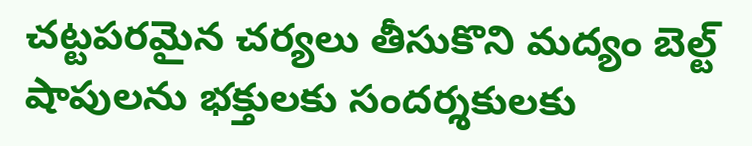చట్టపరమైన చర్యలు తీసుకొని మద్యం బెల్ట్ షాపులను భక్తులకు సందర్శకులకు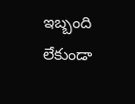ఇబ్బంది లేకుండా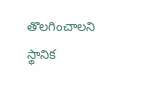తొలగించాలని స్థానిక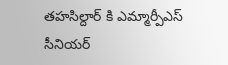తహసిల్దార్ కి ఎమ్మార్పీఎస్ సీనియర్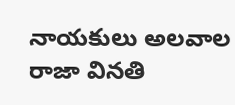నాయకులు అలవాల రాజా వినతి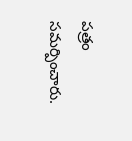పత్రం సమర్పించారు.